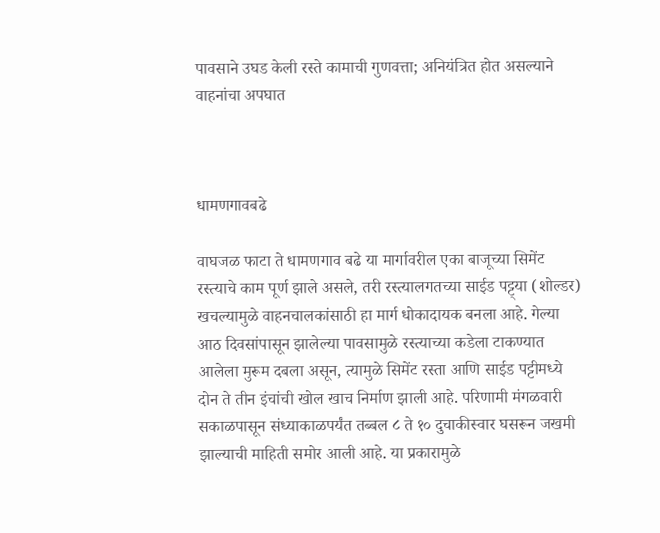पावसाने उघड केली रस्ते कामाची गुणवत्ता; अनियंत्रित होत असल्याने वाहनांचा अपघात



धामणगावबढे

वाघजळ फाटा ते धामणगाव बढे या मार्गावरील एका बाजूच्या सिमेंट रस्त्याचे काम पूर्ण झाले असले, तरी रस्त्यालगतच्या साईड पट्ट्या (शोल्डर) खचल्यामुळे वाहनचालकांसाठी हा मार्ग धोकादायक बनला आहे. गेल्या आठ दिवसांपासून झालेल्या पावसामुळे रस्त्याच्या कडेला टाकण्यात आलेला मुरूम दबला असून, त्यामुळे सिमेंट रस्ता आणि साईड पट्टीमध्ये दोन ते तीन इंचांची खोल खाच निर्माण झाली आहे. परिणामी मंगळवारी सकाळपासून संध्याकाळपर्यंत तब्बल ८ ते १० दुचाकीस्वार घसरून जखमी झाल्याची माहिती समोर आली आहे. या प्रकारामुळे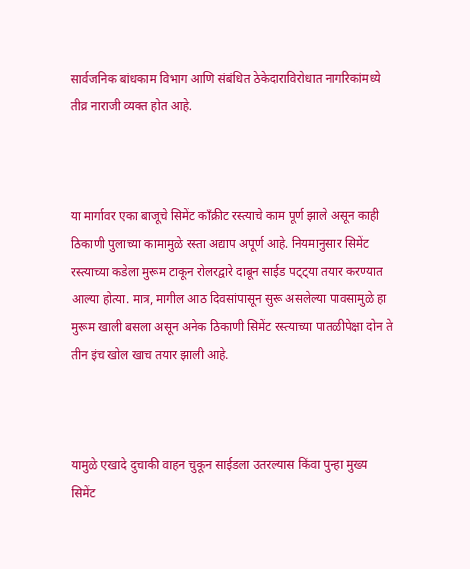सार्वजनिक बांधकाम विभाग आणि संबंधित ठेकेदाराविरोधात नागरिकांमध्ये तीव्र नाराजी व्यक्त होत आहे.



या मार्गावर एका बाजूचे सिमेंट काँक्रीट रस्त्याचे काम पूर्ण झाले असून काही ठिकाणी पुलाच्या कामामुळे रस्ता अद्याप अपूर्ण आहे. नियमानुसार सिमेंट रस्त्याच्या कडेला मुरूम टाकून रोलरद्वारे दाबून साईड पट्ट्या तयार करण्यात आल्या होत्या. मात्र, मागील आठ दिवसांपासून सुरू असलेल्या पावसामुळे हा मुरूम खाली बसला असून अनेक ठिकाणी सिमेंट रस्त्याच्या पातळीपेक्षा दोन ते तीन इंच खोल खाच तयार झाली आहे.



यामुळे एखादे दुचाकी वाहन चुकून साईडला उतरल्यास किंवा पुन्हा मुख्य सिमेंट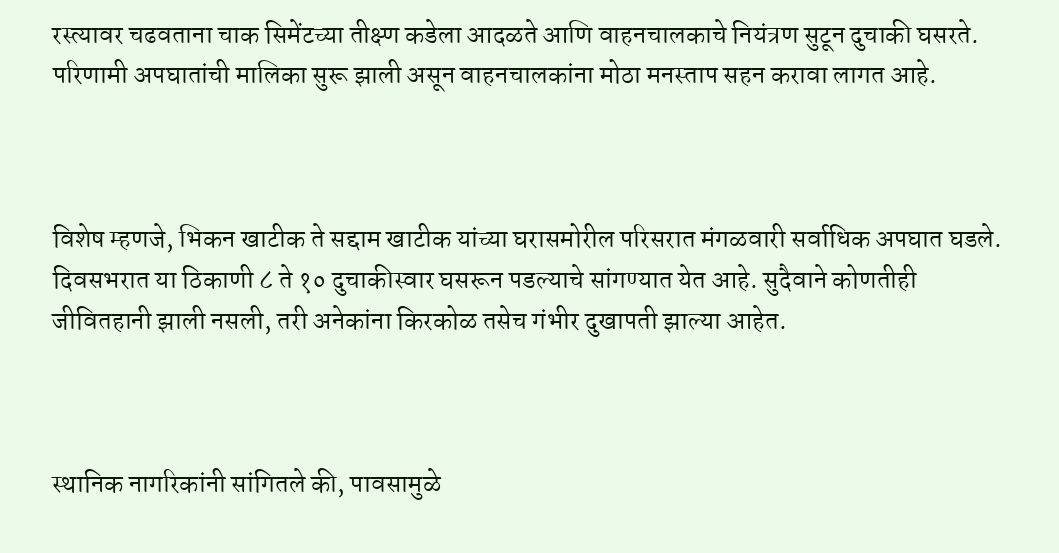रस्त्यावर चढवताना चाक सिमेंटच्या तीक्ष्ण कडेला आदळते आणि वाहनचालकाचे नियंत्रण सुटून दुचाकी घसरते. परिणामी अपघातांची मालिका सुरू झाली असून वाहनचालकांना मोठा मनस्ताप सहन करावा लागत आहे.



विशेष म्हणजे, भिकन खाटीक ते सद्दाम खाटीक यांच्या घरासमोरील परिसरात मंगळवारी सर्वाधिक अपघात घडले. दिवसभरात या ठिकाणी ८ ते १० दुचाकीस्वार घसरून पडल्याचे सांगण्यात येत आहे. सुदैवाने कोणतीही जीवितहानी झाली नसली, तरी अनेकांना किरकोळ तसेच गंभीर दुखापती झाल्या आहेत.



स्थानिक नागरिकांनी सांगितले की, पावसामुळे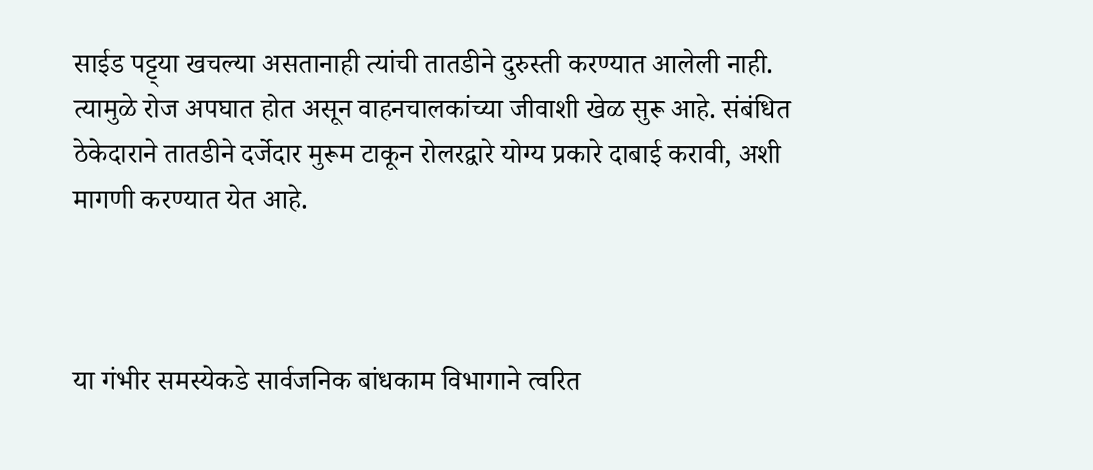साईड पट्ट्या खचल्या असतानाही त्यांची तातडीने दुरुस्ती करण्यात आलेली नाही. त्यामुळे रोज अपघात होत असून वाहनचालकांच्या जीवाशी खेळ सुरू आहे. संबंधित ठेकेदाराने तातडीने दर्जेदार मुरूम टाकून रोलरद्वारे योग्य प्रकारे दाबाई करावी, अशी मागणी करण्यात येत आहे.



या गंभीर समस्येकडे सार्वजनिक बांधकाम विभागाने त्वरित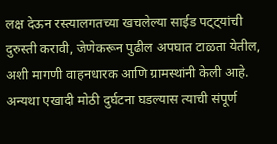लक्ष देऊन रस्त्यालगतच्या खचलेल्या साईड पट्ट्यांची दुरुस्ती करावी, जेणेकरून पुढील अपघात टाळता येतील, अशी मागणी वाहनधारक आणि ग्रामस्थांनी केली आहे. अन्यथा एखादी मोठी दुर्घटना घडल्यास त्याची संपूर्ण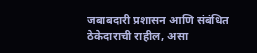जबाबदारी प्रशासन आणि संबंधित ठेकेदाराची राहील, असा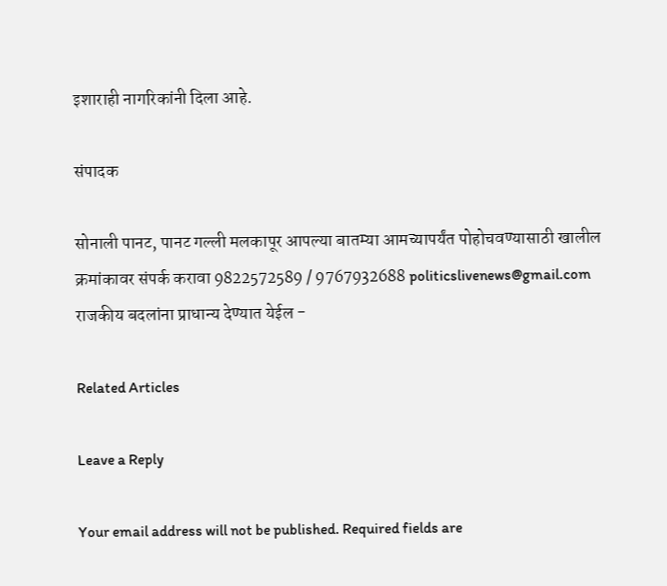इशाराही नागरिकांनी दिला आहे.

संपादक

सोनाली पानट, पानट गल्ली मलकापूर आपल्या बातम्या आमच्यापर्यंत पोहोचवण्यासाठी खालील क्रमांकावर संपर्क करावा 9822572589 / 9767932688 politicslivenews@gmail.com राजकीय बदलांना प्राधान्य देण्यात येईल -

Related Articles

Leave a Reply

Your email address will not be published. Required fields are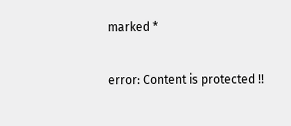marked *

error: Content is protected !!